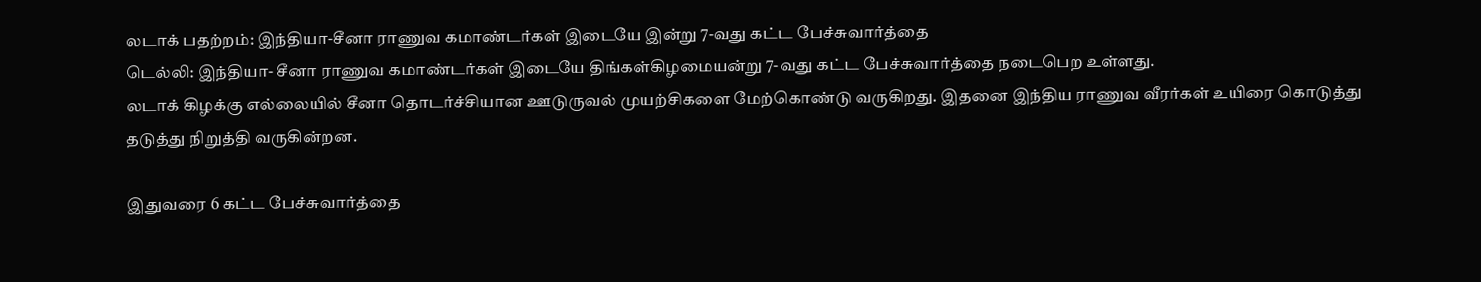லடாக் பதற்றம்: இந்தியா-சீனா ராணுவ கமாண்டர்கள் இடையே இன்று 7-வது கட்ட பேச்சுவார்த்தை
டெல்லி: இந்தியா- சீனா ராணுவ கமாண்டர்கள் இடையே திங்கள்கிழமையன்று 7-வது கட்ட பேச்சுவார்த்தை நடைபெற உள்ளது.
லடாக் கிழக்கு எல்லையில் சீனா தொடர்ச்சியான ஊடுருவல் முயற்சிகளை மேற்கொண்டு வருகிறது. இதனை இந்திய ராணுவ வீரர்கள் உயிரை கொடுத்து தடுத்து நிறுத்தி வருகின்றன.

இதுவரை 6 கட்ட பேச்சுவார்த்தை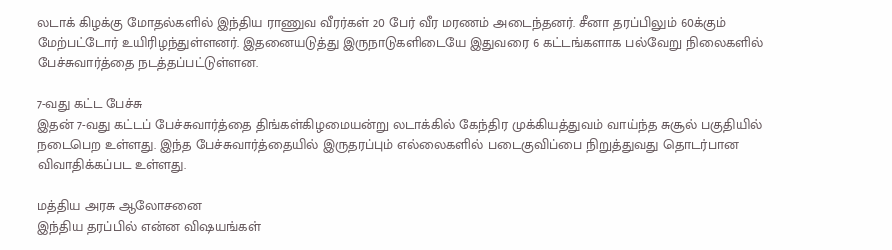லடாக் கிழக்கு மோதல்களில் இந்திய ராணுவ வீரர்கள் 20 பேர் வீர மரணம் அடைந்தனர். சீனா தரப்பிலும் 60க்கும் மேற்பட்டோர் உயிரிழந்துள்ளனர். இதனையடுத்து இருநாடுகளிடையே இதுவரை 6 கட்டங்களாக பல்வேறு நிலைகளில் பேச்சுவார்த்தை நடத்தப்பட்டுள்ளன.

7-வது கட்ட பேச்சு
இதன் 7-வது கட்டப் பேச்சுவார்த்தை திங்கள்கிழமையன்று லடாக்கில் கேந்திர முக்கியத்துவம் வாய்ந்த சுசூல் பகுதியில் நடைபெற உள்ளது. இந்த பேச்சுவார்த்தையில் இருதரப்பும் எல்லைகளில் படைகுவிப்பை நிறுத்துவது தொடர்பான விவாதிக்கப்பட உள்ளது.

மத்திய அரசு ஆலோசனை
இந்திய தரப்பில் என்ன விஷயங்கள்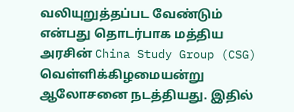வலியுறுத்தப்பட வேண்டும் என்பது தொடர்பாக மத்திய அரசின் China Study Group (CSG) வெள்ளிக்கிழமையன்று ஆலோசனை நடத்தியது. இதில்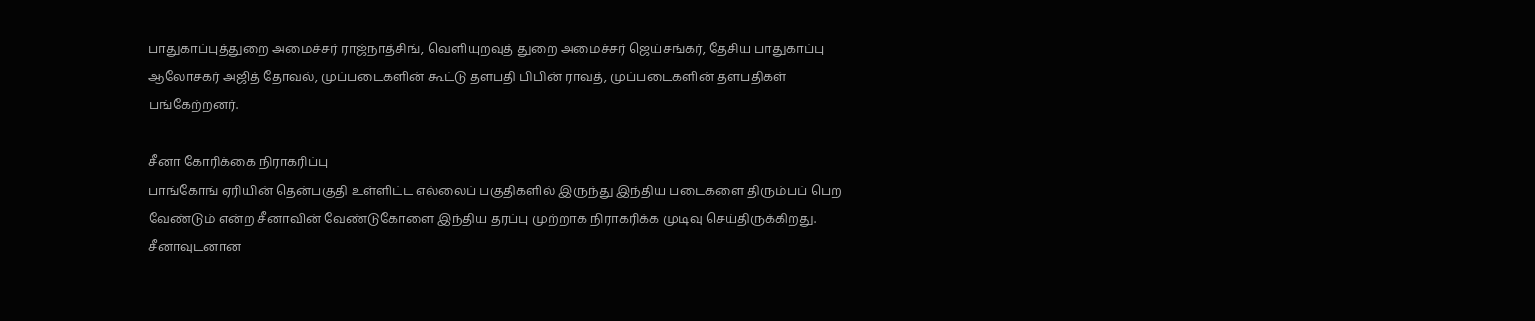பாதுகாப்புத்துறை அமைச்சர் ராஜ்நாத்சிங், வெளியுறவுத் துறை அமைச்சர் ஜெய்சங்கர், தேசிய பாதுகாப்பு ஆலோசகர் அஜித் தோவல், முப்படைகளின் கூட்டு தளபதி பிபின் ராவத், முப்படைகளின் தளபதிகள் பங்கேற்றனர்.

சீனா கோரிக்கை நிராகரிப்பு
பாங்கோங் ஏரியின் தென்பகுதி உள்ளிட்ட எல்லைப் பகுதிகளில் இருந்து இந்திய படைகளை திரும்பப் பெற வேண்டும் என்ற சீனாவின் வேண்டுகோளை இந்திய தரப்பு முற்றாக நிராகரிக்க முடிவு செய்திருக்கிறது. சீனாவுடனான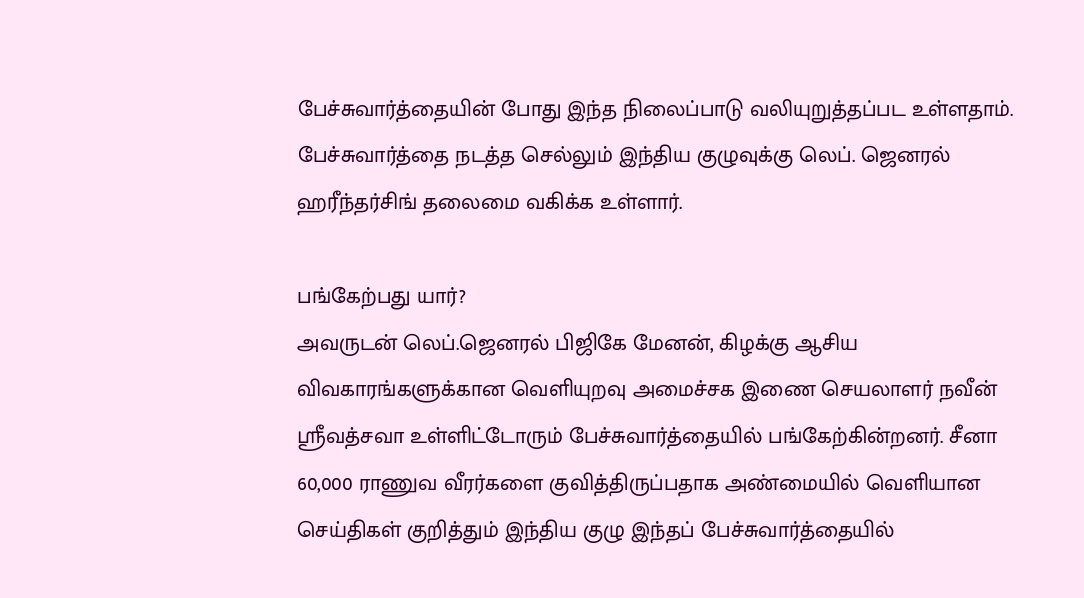பேச்சுவார்த்தையின் போது இந்த நிலைப்பாடு வலியுறுத்தப்பட உள்ளதாம். பேச்சுவார்த்தை நடத்த செல்லும் இந்திய குழுவுக்கு லெப். ஜெனரல் ஹரீந்தர்சிங் தலைமை வகிக்க உள்ளார்.

பங்கேற்பது யார்?
அவருடன் லெப்.ஜெனரல் பிஜிகே மேனன், கிழக்கு ஆசிய விவகாரங்களுக்கான வெளியுறவு அமைச்சக இணை செயலாளர் நவீன் ஶ்ரீவத்சவா உள்ளிட்டோரும் பேச்சுவார்த்தையில் பங்கேற்கின்றனர். சீனா 60,000 ராணுவ வீரர்களை குவித்திருப்பதாக அண்மையில் வெளியான செய்திகள் குறித்தும் இந்திய குழு இந்தப் பேச்சுவார்த்தையில்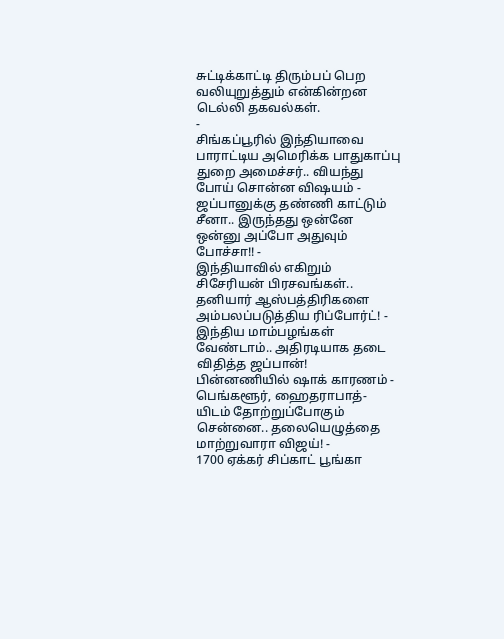சுட்டிக்காட்டி திரும்பப் பெற வலியுறுத்தும் என்கின்றன டெல்லி தகவல்கள்.
-
சிங்கப்பூரில் இந்தியாவை பாராட்டிய அமெரிக்க பாதுகாப்பு துறை அமைச்சர்.. வியந்து போய் சொன்ன விஷயம் -
ஜப்பானுக்கு தண்ணி காட்டும் சீனா.. இருந்தது ஒன்னே ஒன்னு அப்போ அதுவும் போச்சா!! -
இந்தியாவில் எகிறும் சிசேரியன் பிரசவங்கள்.. தனியார் ஆஸ்பத்திரிகளை அம்பலப்படுத்திய ரிப்போர்ட்! -
இந்திய மாம்பழங்கள் வேண்டாம்.. அதிரடியாக தடை விதித்த ஜப்பான்! பின்னணியில் ஷாக் காரணம் -
பெங்களூர், ஹைதராபாத்-யிடம் தோற்றுப்போகும் சென்னை.. தலையெழுத்தை மாற்றுவாரா விஜய்! -
1700 ஏக்கர் சிப்காட் பூங்கா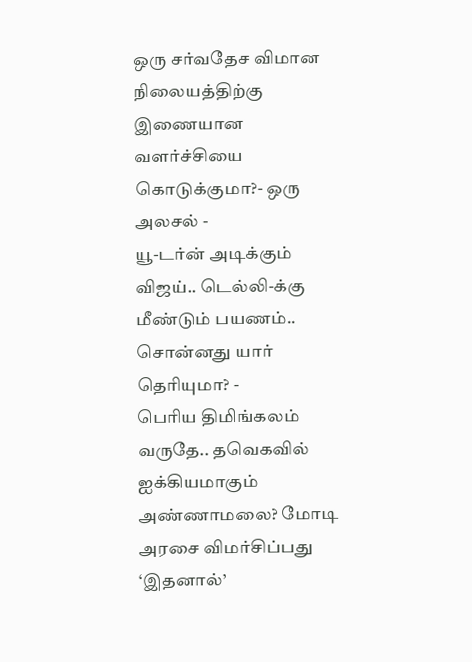ஒரு சர்வதேச விமான நிலையத்திற்கு இணையான வளர்ச்சியை கொடுக்குமா?- ஒரு அலசல் -
யூ-டர்ன் அடிக்கும் விஜய்.. டெல்லி-க்கு மீண்டும் பயணம்.. சொன்னது யார் தெரியுமா? -
பெரிய திமிங்கலம் வருதே.. தவெகவில் ஐக்கியமாகும் அண்ணாமலை? மோடி அரசை விமர்சிப்பது ‘இதனால்’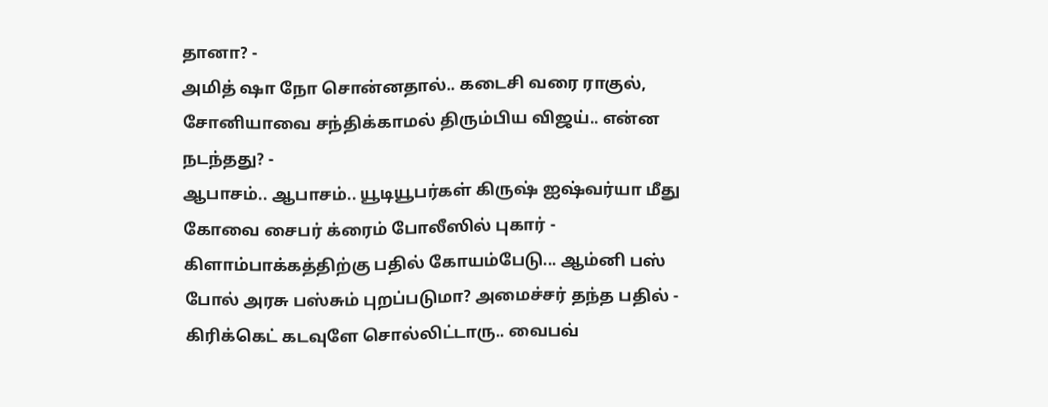தானா? -
அமித் ஷா நோ சொன்னதால்.. கடைசி வரை ராகுல், சோனியாவை சந்திக்காமல் திரும்பிய விஜய்.. என்ன நடந்தது? -
ஆபாசம்.. ஆபாசம்.. யூடியூபர்கள் கிருஷ் ஐஷ்வர்யா மீது கோவை சைபர் க்ரைம் போலீஸில் புகார் -
கிளாம்பாக்கத்திற்கு பதில் கோயம்பேடு... ஆம்னி பஸ் போல் அரசு பஸ்சும் புறப்படுமா? அமைச்சர் தந்த பதில் -
கிரிக்கெட் கடவுளே சொல்லிட்டாரு.. வைபவ்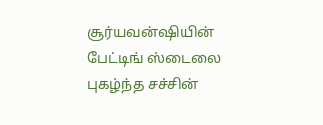சூர்யவன்ஷியின் பேட்டிங் ஸ்டைலை புகழ்ந்த சச்சின்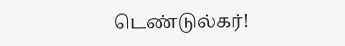டெண்டுல்கர்!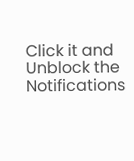Click it and Unblock the Notifications